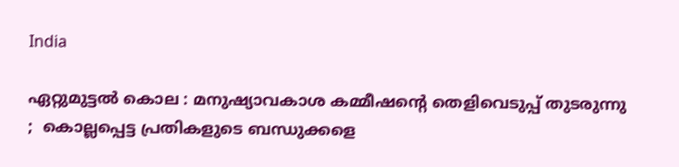India

ഏറ്റുമുട്ടല്‍ കൊല : മനുഷ്യാവകാശ കമ്മീഷന്റെ തെളിവെടുപ്പ് തുടരുന്നു ;  കൊല്ലപ്പെട്ട പ്രതികളുടെ ബന്ധുക്കളെ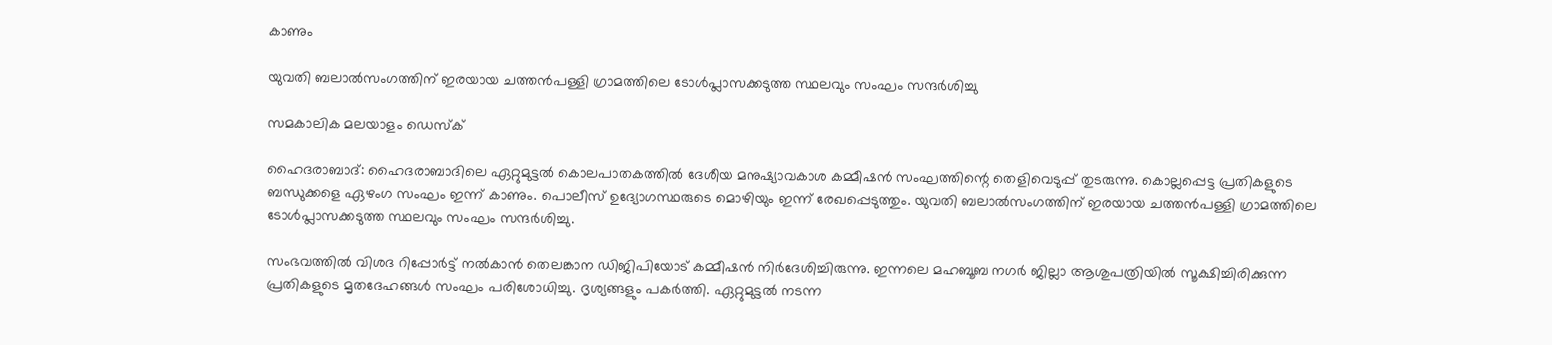കാണും

യുവതി ബലാല്‍സംഗത്തിന് ഇരയായ ചത്തന്‍പള്ളി ഗ്രാമത്തിലെ ടോള്‍പ്ലാസക്കടുത്ത സ്ഥലവും സംഘം സന്ദര്‍ശിച്ചു

സമകാലിക മലയാളം ഡെസ്ക്

ഹൈദരാബാദ്: ഹൈദരാബാദിലെ ഏറ്റുമുട്ടല്‍ കൊലപാതകത്തില്‍ ദേശീയ മനുഷ്യാവകാശ കമ്മീഷന്‍ സംഘത്തിന്റെ തെളിവെടുപ്പ് തുടരുന്നു. കൊല്ലപ്പെട്ട പ്രതികളുടെ ബന്ധുക്കളെ ഏഴംഗ സംഘം ഇന്ന് കാണും. പൊലീസ് ഉദ്യോഗസ്ഥരുടെ മൊഴിയും ഇന്ന് രേഖപ്പെടുത്തും. യുവതി ബലാല്‍സംഗത്തിന് ഇരയായ ചത്തന്‍പള്ളി ഗ്രാമത്തിലെ ടോള്‍പ്ലാസക്കടുത്ത സ്ഥലവും സംഘം സന്ദര്‍ശിച്ചു.

സംഭവത്തില്‍ വിശദ റിപ്പോര്‍ട്ട് നല്‍കാന്‍ തെലങ്കാന ഡിജിപിയോട് കമ്മീഷന്‍ നിര്‍ദേശിച്ചിരുന്നു. ഇന്നലെ മഹബൂബ നഗര്‍ ജില്ലാ ആശുപത്രിയില്‍ സൂക്ഷിച്ചിരിക്കുന്ന പ്രതികളുടെ മൃതദേഹങ്ങള്‍ സംഘം പരിശോധിച്ചു. ദൃശ്യങ്ങളും പകര്‍ത്തി. ഏറ്റുമുട്ടല്‍ നടന്ന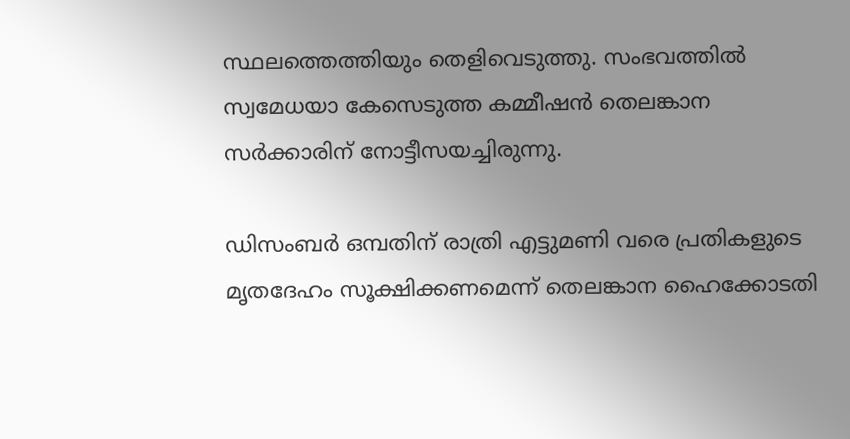സ്ഥലത്തെത്തിയും തെളിവെടുത്തു. സംഭവത്തില്‍ സ്വമേധയാ കേസെടുത്ത കമ്മീഷന്‍ തെലങ്കാന സര്‍ക്കാരിന് നോട്ടീസയച്ചിരുന്നു.

ഡിസംബര്‍ ഒമ്പതിന് രാത്രി എട്ടുമണി വരെ പ്രതികളുടെ മൃതദേഹം സൂക്ഷിക്കണമെന്ന് തെലങ്കാന ഹൈക്കോടതി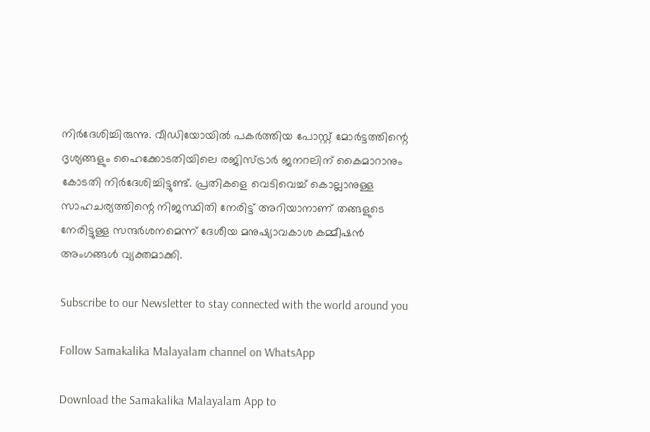നിര്‍ദേശിച്ചിരുന്നു. വീഡിയോയില്‍ പകര്‍ത്തിയ പോസ്റ്റ് മോര്‍ട്ടത്തിന്റെ ദൃശ്യങ്ങളും ഹൈക്കോടതിയിലെ രജിസ്ട്രാര്‍ ജനറലിന് കൈമാറാനും കോടതി നിര്‍ദേശിച്ചിട്ടുണ്ട്. പ്രതികളെ വെടിവെച്ച് കൊല്ലാനുള്ള സാഹചര്യത്തിന്റെ നിജസ്ഥിതി നേരിട്ട് അറിയാനാണ് തങ്ങളുടെ നേരിട്ടുള്ള സന്ദര്‍ശനമെന്ന് ദേശീയ മനുഷ്യാവകാശ കമ്മീഷന്‍ അംഗങ്ങള്‍ വ്യക്തമാക്കി.

Subscribe to our Newsletter to stay connected with the world around you

Follow Samakalika Malayalam channel on WhatsApp

Download the Samakalika Malayalam App to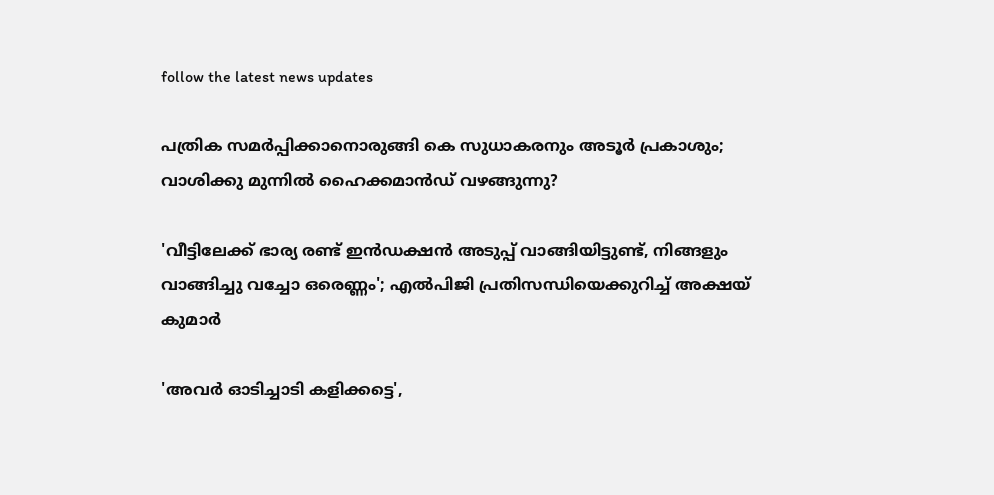follow the latest news updates

പത്രിക സമര്‍പ്പിക്കാനൊരുങ്ങി കെ സുധാകരനും അടൂര്‍ പ്രകാശും; വാശിക്കു മുന്നില്‍ ഹൈക്കമാന്‍ഡ് വഴങ്ങുന്നു?

'വീട്ടിലേക്ക് ഭാര്യ രണ്ട് ഇൻഡക്ഷൻ അടുപ്പ് വാങ്ങിയിട്ടുണ്ട്, നിങ്ങളും വാങ്ങിച്ചു വച്ചോ ഒരെണ്ണം'; എൽപിജി പ്രതിസന്ധിയെക്കുറിച്ച് അക്ഷയ് കുമാർ

'അവർ ഓടിച്ചാടി കളിക്കട്ടെ',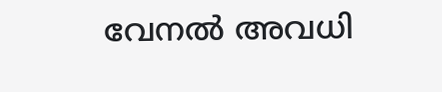വേനൽ അവധി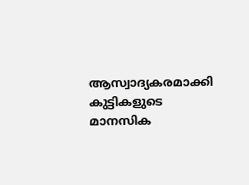ആസ്വാദ്യകരമാക്കി കുട്ടികളുടെ മാനസിക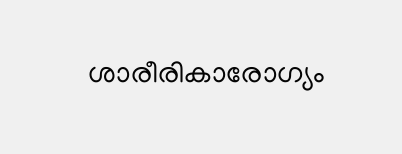ശാരീരികാരോഗ്യം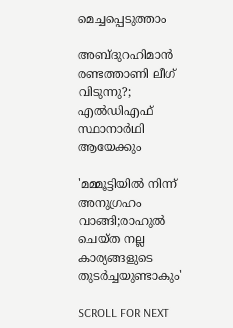മെച്ചപ്പെടുത്താം

അബ്ദുറഹിമാൻ രണ്ടത്താണി ലീഗ് വിടുന്നു?; എൽഡിഎഫ് സ്ഥാനാർഥി ആയേക്കും

'മമ്മൂട്ടിയില്‍ നിന്ന് അനുഗ്രഹം വാങ്ങി;രാഹുല്‍ ചെയ്ത നല്ല കാര്യങ്ങളുടെ തുടര്‍ച്ചയുണ്ടാകും'

SCROLL FOR NEXT